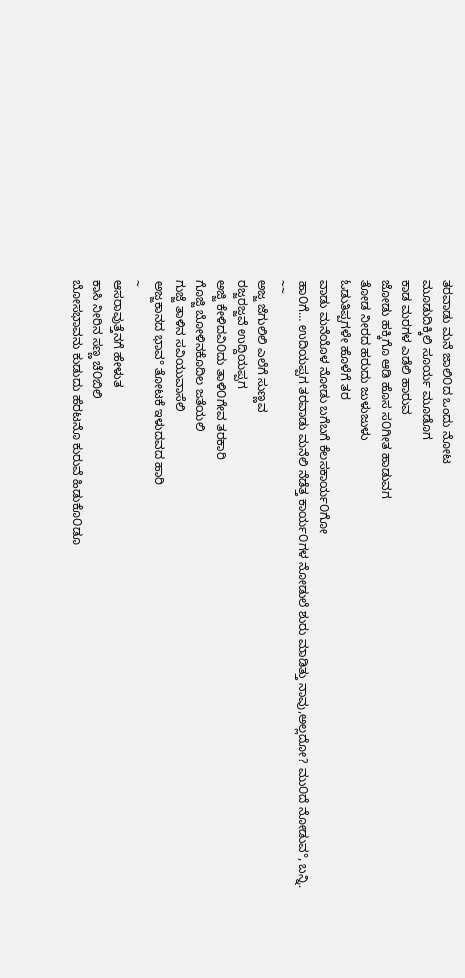ತರವಾಡು ಮನೆ ಜಾಲಿ೦ದ ಒಂದು ನೋಟ
ಮೂಡುದಿಕ್ಕಿಲಿ ಸೂರ್ಯ ಮೂಡೊಗ
ಕಾಡ ಮರಗಳ ಎಡೆಲಿ ಹಾರುವ
ಜೋಡು ಹಕ್ಕಿಗೊ ಆಡಿ ಹೊಸ ಸ೦ಗೀತ ಹಾಡುವಗ
ತೋಡ ನೀರದ ಹರುದು ಜುಳುಜುಳು
ಓಡುತಿಪ್ಪಗಳೇ ಹೊಳೆಗೆ ತರ
ವಾಡು ಮನೆಯೊಳ ನೋಡು ಬಗೆಬಗೆ ಕೆಲಸಕಾರ್ಯ೦ಗೋ
ಹಾ೦ಗೆ… ಉದಿಯಪ್ಪಗ ತರವಾಡು ಮನೆಲಿ ನೆಡೆತ್ತ ಕಾರ್ಯ೦ಗಳ ನೋಡುಲೆ ಶುರು ಮಾಡಿತ್ತು ನಾವು,ಅಲ್ಲದೋ? ಮು೦ದೆ ನೋಡುವ°, ಬನ್ನಿ.
~~
ಅಜ್ಜ ಜೆಗುಲಿಲಿ ಎಲೆಗೆ ಸುಣ್ಣವ
ರಜ್ಜರಜ್ಜವೆ ಉದ್ದಿಯಪ್ಪಗ
ಅಜ್ಜಿ ಕೇಳಿದವಿ೦ದು ತಾಳಿ೦ಗೇವ ತರಕಾರಿ
ಗೊಜ್ಜಿ ಬೋಳಿನಕೊದಿಲ ಜತೆಯಲಿ
ಗುಜ್ಜೆ ತಾಳಿನ ಸವಿಯುವಾಸೆಲಿ
ಅಜ್ಜಕಾನದ ಭಾವ° ತೋಟಕೆ ಇಳುದವದ ಹಾರಿ
~
ಆಸರಾವುತ್ತೆನಗೆ ಹೇಳುತ
ಕಾಸಿ ನೀರಿನ ಸಣ್ಣ ಚೆ೦ಬಿಲಿ
ಬೋಸಭಾವನು ಕುಡುದು ಹೆರಟನೊ ಕುರುವೆ ಹಿಡುಕೊ೦ಡೂ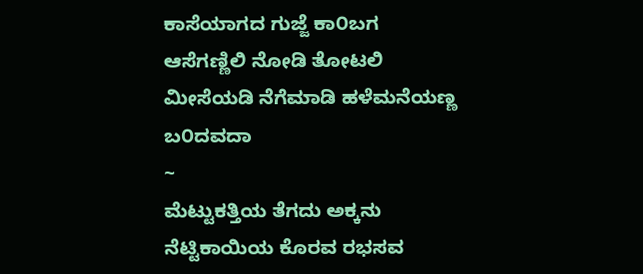ಕಾಸೆಯಾಗದ ಗುಜ್ಜೆ ಕಾ೦ಬಗ
ಆಸೆಗಣ್ಣಿಲಿ ನೋಡಿ ತೋಟಲಿ
ಮೀಸೆಯಡಿ ನೆಗೆಮಾಡಿ ಹಳೆಮನೆಯಣ್ಣ ಬ೦ದವದಾ
~
ಮೆಟ್ಟುಕತ್ತಿಯ ತೆಗದು ಅಕ್ಕನು
ನೆಟ್ಟಿಕಾಯಿಯ ಕೊರವ ರಭಸವ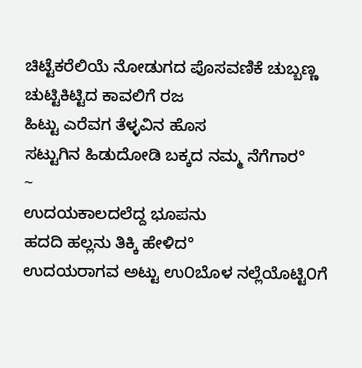ಚಿಟ್ಟೆಕರೆಲಿಯೆ ನೋಡುಗದ ಪೊಸವಣಿಕೆ ಚುಬ್ಬಣ್ಣ
ಚುಟ್ಟಿಕಿಟ್ಟಿದ ಕಾವಲಿಗೆ ರಜ
ಹಿಟ್ಟು ಎರೆವಗ ತೆಳ್ಳವಿನ ಹೊಸ
ಸಟ್ಟುಗಿನ ಹಿಡುದೋಡಿ ಬಕ್ಕದ ನಮ್ಮ ನೆಗೆಗಾರ°
~
ಉದಯಕಾಲದಲೆದ್ದ ಭೂಪನು
ಹದದಿ ಹಲ್ಲನು ತಿಕ್ಕಿ ಹೇಳಿದ°
ಉದಯರಾಗವ ಅಟ್ಟು ಉ೦ಬೊಳ ನಲ್ಲೆಯೊಟ್ಟಿ೦ಗೆ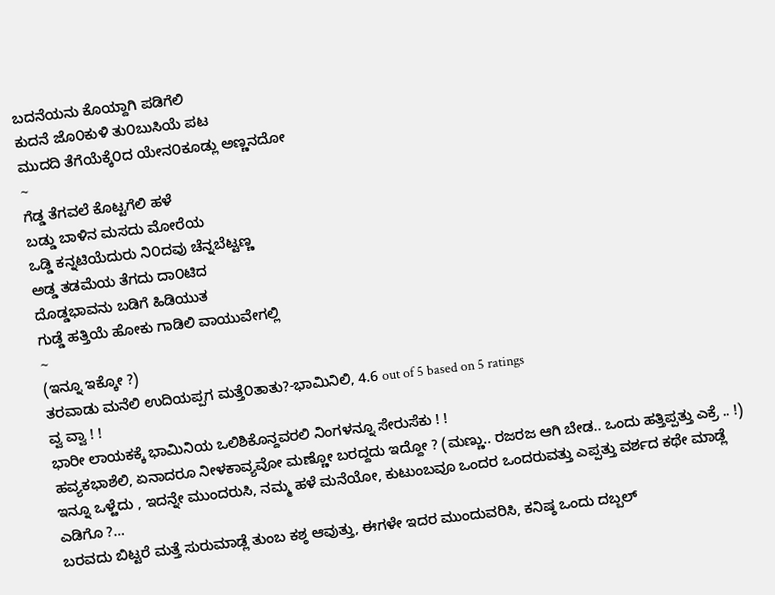ಬದನೆಯನು ಕೊಯ್ದಾಗಿ ಪಡಿಗೆಲಿ
ಕುದನೆ ಜೊ೦ಕುಳಿ ತು೦ಬುಸಿಯೆ ಪಟ
ಮುದದಿ ತೆಗೆಯೆಕ್ಕೆ೦ದ ಯೇನ೦ಕೂಡ್ಲು ಅಣ್ಣನದೋ
~
ಗೆಡ್ಡ ತೆಗವಲೆ ಕೊಟ್ಟಗೆಲಿ ಹಳೆ
ಬಡ್ಡು ಬಾಳಿನ ಮಸದು ಮೋರೆಯ
ಒಡ್ಡಿ ಕನ್ನಟಿಯೆದುರು ನಿ೦ದವು ಚೆನ್ನಬೆಟ್ಟಣ್ಣ
ಅಡ್ಡ ತಡಮೆಯ ತೆಗದು ದಾ೦ಟಿದ
ದೊಡ್ಡಭಾವನು ಬಡಿಗೆ ಹಿಡಿಯುತ
ಗುಡ್ಡೆ ಹತ್ತಿಯೆ ಹೋಕು ಗಾಡಿಲಿ ವಾಯುವೇಗಲ್ಲಿ
~
(ಇನ್ನೂ ಇಕ್ಕೋ ?)
ತರವಾಡು ಮನೆಲಿ ಉದಿಯಪ್ಪಗ ಮತ್ತೆ೦ತಾತು?-ಭಾಮಿನಿಲಿ, 4.6 out of 5 based on 5 ratings
ವ್ವ ವ್ವಾ ! !
ಭಾರೀ ಲಾಯಕಕ್ಕೆ ಭಾಮಿನಿಯ ಒಲಿಶಿಕೊನ್ದವರಲಿ ನಿಂಗಳನ್ನೂ ಸೇರುಸೆಕು ! !
ಹವ್ಯಕಭಾಶೆಲಿ, ಏನಾದರೂ ನೀಳಕಾವ್ಯವೋ ಮಣ್ಣೋ ಬರದ್ದದು ಇದ್ದೋ ? (ಮಣ್ಣು.. ರಜರಜ ಆಗಿ ಬೇಡ.. ಒಂದು ಹತ್ತಿಪ್ಪತ್ತು ಎಕ್ರೆ .. !)
ಇನ್ನೂ ಒಳ್ೞೆದು , ಇದನ್ನೇ ಮುಂದರುಸಿ, ನಮ್ಮ ಹಳೆ ಮನೆಯೋ, ಕುಟುಂಬವೂ ಒಂದರ ಒಂದರುವತ್ತು ಎಪ್ಪತ್ತು ವರ್ಶದ ಕಥೇ ಮಾಡ್ಲೆ ಎಡಿಗೊ ?…
ಬರವದು ಬಿಟ್ಟರೆ ಮತ್ತೆ ಸುರುಮಾಡ್ಲೆ ತುಂಬ ಕಶ್ಠ ಆವುತ್ತು, ಈಗಳೇ ಇದರ ಮುಂದುವರಿಸಿ, ಕನಿಷ್ಠ ಒಂದು ದಬ್ಬಲ್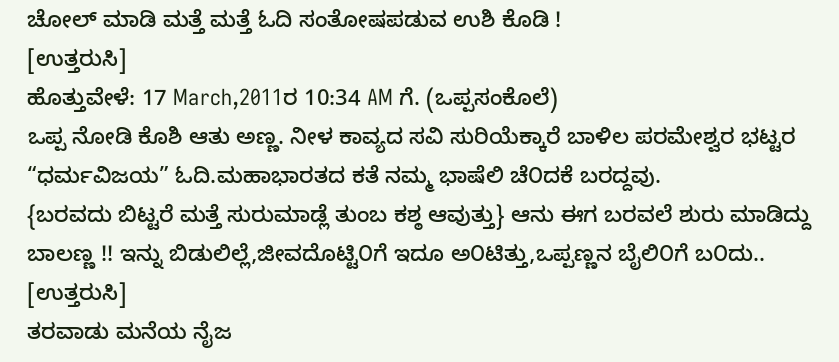ಚೋಲ್ ಮಾಡಿ ಮತ್ತೆ ಮತ್ತೆ ಓದಿ ಸಂತೋಷಪಡುವ ಉಶಿ ಕೊಡಿ !
[ಉತ್ತರುಸಿ]
ಹೊತ್ತುವೇಳೆ: 17 March,2011ರ 10:34 AM ಗೆ. (ಒಪ್ಪಸಂಕೊಲೆ)
ಒಪ್ಪ ನೋಡಿ ಕೊಶಿ ಆತು ಅಣ್ಣ. ನೀಳ ಕಾವ್ಯದ ಸವಿ ಸುರಿಯೆಕ್ಕಾರೆ ಬಾಳಿಲ ಪರಮೇಶ್ವರ ಭಟ್ಟರ “ಧರ್ಮವಿಜಯ” ಓದಿ.ಮಹಾಭಾರತದ ಕತೆ ನಮ್ಮ ಭಾಷೆಲಿ ಚೆ೦ದಕೆ ಬರದ್ದವು.
{ಬರವದು ಬಿಟ್ಟರೆ ಮತ್ತೆ ಸುರುಮಾಡ್ಲೆ ತುಂಬ ಕಶ್ಠ ಆವುತ್ತು} ಆನು ಈಗ ಬರವಲೆ ಶುರು ಮಾಡಿದ್ದು ಬಾಲಣ್ಣ !! ಇನ್ನು ಬಿಡುಲಿಲ್ಲೆ,ಜೀವದೊಟ್ಟಿ೦ಗೆ ಇದೂ ಅ೦ಟಿತ್ತು,ಒಪ್ಪಣ್ಣನ ಬೈಲಿ೦ಗೆ ಬ೦ದು..
[ಉತ್ತರುಸಿ]
ತರವಾಡು ಮನೆಯ ನೈಜ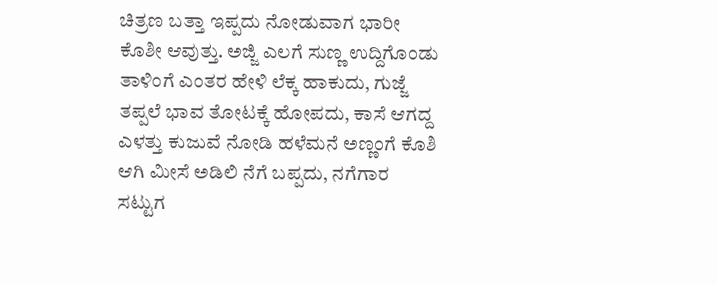ಚಿತ್ರಣ ಬತ್ತಾ ಇಪ್ಪದು ನೋಡುವಾಗ ಭಾರೀ ಕೊಶೀ ಆವುತ್ತು. ಅಜ್ಜಿ ಎಲಗೆ ಸುಣ್ಣ ಉದ್ದಿಗೊಂಡು ತಾಳಿಂಗೆ ಎಂತರ ಹೇಳಿ ಲೆಕ್ಕ ಹಾಕುದು, ಗುಜ್ಜೆ ತಪ್ಪಲೆ ಭಾವ ತೋಟಕ್ಕೆ ಹೋಪದು, ಕಾಸೆ ಆಗದ್ದ ಎಳತ್ತು ಕುಜುವೆ ನೋಡಿ ಹಳೆಮನೆ ಅಣ್ಣಂಗೆ ಕೊಶಿ ಆಗಿ ಮೀಸೆ ಅಡಿಲಿ ನೆಗೆ ಬಪ್ಪದು, ನಗೆಗಾರ ಸಟ್ಟುಗ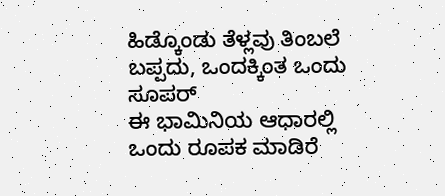ಹಿಡ್ಕೊಂಡು ತೆಳ್ಲವು ತಿಂಬಲೆ ಬಪ್ಪದು, ಒಂದಕ್ಕಿಂತ ಒಂದು ಸೂಪರ್
ಈ ಭಾಮಿನಿಯ ಆಧಾರಲ್ಲಿ ಒಂದು ರೂಪಕ ಮಾಡಿರೆ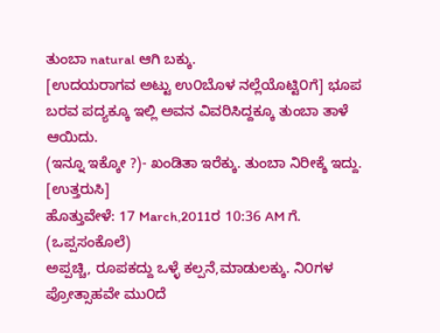ತುಂಬಾ natural ಆಗಿ ಬಕ್ಕು.
[ಉದಯರಾಗವ ಅಟ್ಟು ಉ೦ಬೊಳ ನಲ್ಲೆಯೊಟ್ಟಿ೦ಗೆ] ಭೂಪ ಬರವ ಪದ್ಯಕ್ಕೂ ಇಲ್ಲಿ ಅವನ ವಿವರಿಸಿದ್ದಕ್ಕೂ ತುಂಬಾ ತಾಳೆ ಆಯಿದು.
(ಇನ್ನೂ ಇಕ್ಕೋ ?)- ಖಂಡಿತಾ ಇರೆಕ್ಕು. ತುಂಬಾ ನಿರೀಕ್ಶೆ ಇದ್ದು.
[ಉತ್ತರುಸಿ]
ಹೊತ್ತುವೇಳೆ: 17 March,2011ರ 10:36 AM ಗೆ. (ಒಪ್ಪಸಂಕೊಲೆ)
ಅಪ್ಪಚ್ಚಿ, ರೂಪಕದ್ದು ಒಳ್ಳೆ ಕಲ್ಪನೆ,ಮಾಡುಲಕ್ಕು. ನಿ೦ಗಳ ಪ್ರೋತ್ಸಾಹವೇ ಮು೦ದೆ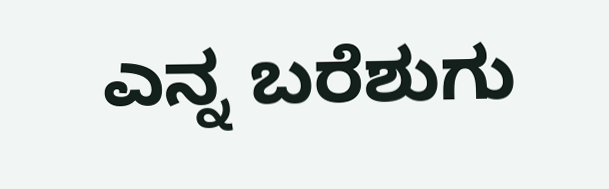ಎನ್ನ ಬರೆಶುಗು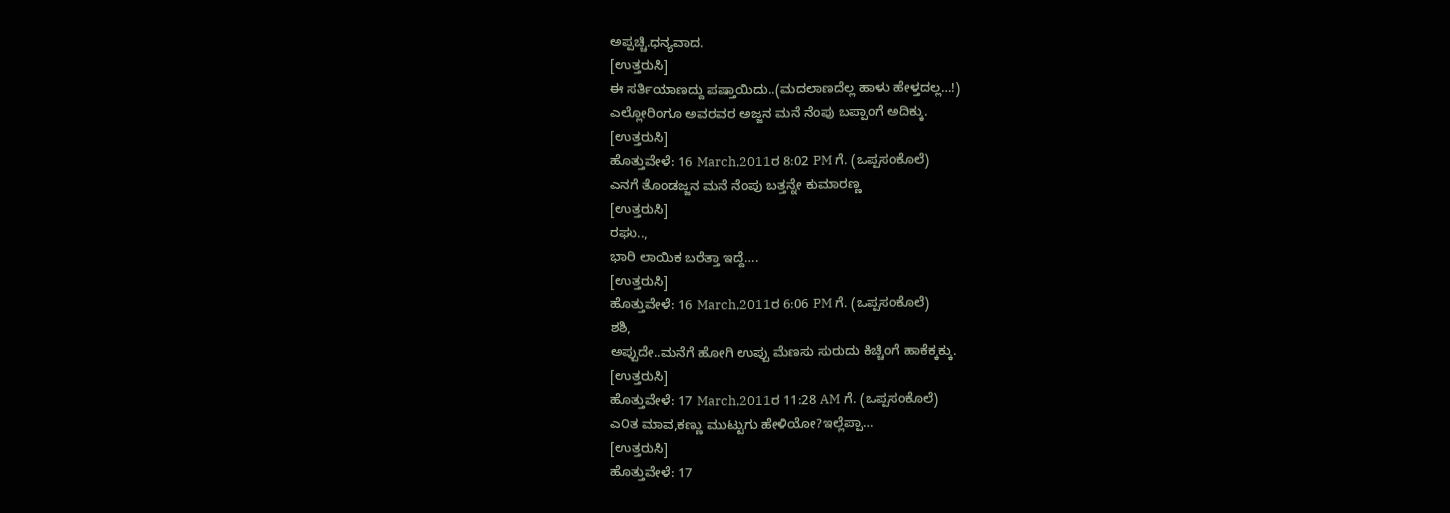ಅಪ್ಪಚ್ಚಿ.ಧನ್ಯವಾದ.
[ಉತ್ತರುಸಿ]
ಈ ಸರ್ತಿಯಾಣದ್ದು ಪಷ್ತಾಯಿದು..(ಮದಲಾಣದೆಲ್ಲ ಹಾಳು ಹೇಳ್ತದಲ್ಲ…!)
ಎಲ್ಲೋರಿಂಗೂ ಅವರವರ ಅಜ್ಜನ ಮನೆ ನೆಂಪು ಬಪ್ಪಾಂಗೆ ಅದಿಕ್ಕು.
[ಉತ್ತರುಸಿ]
ಹೊತ್ತುವೇಳೆ: 16 March,2011ರ 8:02 PM ಗೆ. (ಒಪ್ಪಸಂಕೊಲೆ)
ಎನಗೆ ತೊಂಡಜ್ಜನ ಮನೆ ನೆಂಪು ಬತ್ತನ್ನೇ ಕುಮಾರಣ್ಣ
[ಉತ್ತರುಸಿ]
ರಘು..,
ಭಾರಿ ಲಾಯಿಕ ಬರೆತ್ತಾ ಇದ್ದೆ….
[ಉತ್ತರುಸಿ]
ಹೊತ್ತುವೇಳೆ: 16 March,2011ರ 6:06 PM ಗೆ. (ಒಪ್ಪಸಂಕೊಲೆ)
ಶಶಿ,
ಅಪ್ಪುದೇ..ಮನೆಗೆ ಹೋಗಿ ಉಪ್ಪು ಮೆಣಸು ಸುರುದು ಕಿಚ್ಚಿಂಗೆ ಹಾಕೆಕ್ಕಕ್ಕು.
[ಉತ್ತರುಸಿ]
ಹೊತ್ತುವೇಳೆ: 17 March,2011ರ 11:28 AM ಗೆ. (ಒಪ್ಪಸಂಕೊಲೆ)
ಎ೦ತ ಮಾವ,ಕಣ್ಣು ಮುಟ್ಟುಗು ಹೇಳಿಯೋ?ಇಲ್ಲೆಪ್ಪಾ…
[ಉತ್ತರುಸಿ]
ಹೊತ್ತುವೇಳೆ: 17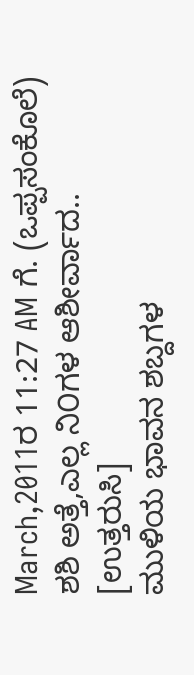March,2011ರ 11:27 AM ಗೆ. (ಒಪ್ಪಸಂಕೊಲೆ)
ಶಶಿ ಅತ್ತೆ,ಎಲ್ಲ ನಿ೦ಗಳ ಆಶೀರ್ವಾದ..
[ಉತ್ತರುಸಿ]
ಮುಳಿಯ ಭಾವನ ಶಬ್ದಗಳ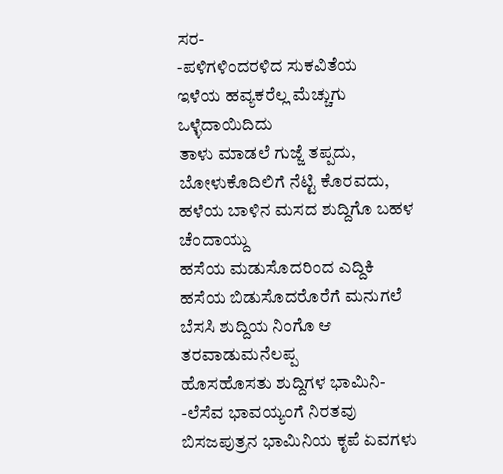ಸರ-
-ಪಳಿಗಳಿಂದರಳಿದ ಸುಕವಿತೆಯ
ಇಳೆಯ ಹವ್ಯಕರೆಲ್ಲ ಮೆಚ್ಚುಗು ಒಳ್ಳೆದಾಯಿದಿದು
ತಾಳು ಮಾಡಲೆ ಗುಜ್ಜೆ ತಪ್ಪದು,
ಬೋಳುಕೊದಿಲಿಗೆ ನೆಟ್ಟಿ ಕೊರವದು,
ಹಳೆಯ ಬಾಳಿನ ಮಸದ ಶುದ್ದಿಗೊ ಬಹಳ ಚೆಂದಾಯ್ದು
ಹಸೆಯ ಮಡುಸೊದರಿಂದ ಎದ್ದಿಕಿ
ಹಸೆಯ ಬಿಡುಸೊದರೊರೆಗೆ ಮನುಗಲೆ
ಬೆಸಸಿ ಶುದ್ದಿಯ ನಿಂಗೊ ಆ ತರವಾಡುಮನೆಲಪ್ಪ
ಹೊಸಹೊಸತು ಶುದ್ದಿಗಳ ಭಾಮಿನಿ-
-ಲೆಸೆವ ಭಾವಯ್ಯಂಗೆ ನಿರತವು
ಬಿಸಜಪುತ್ರನ ಭಾಮಿನಿಯ ಕೃಪೆ ಏವಗಳು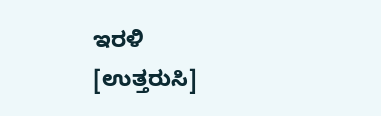ಇರಳಿ
[ಉತ್ತರುಸಿ]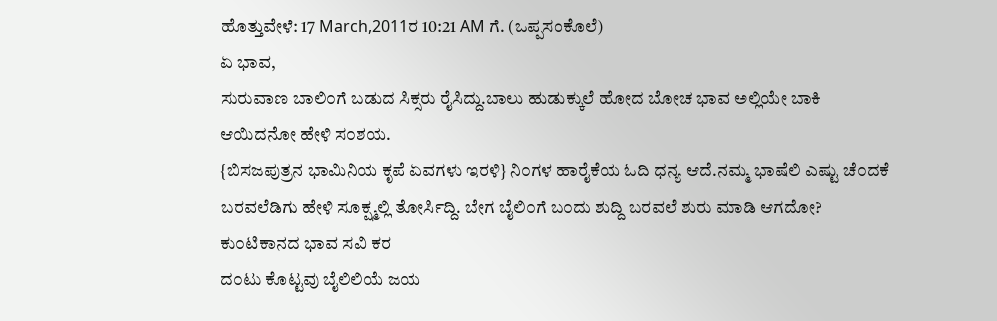ಹೊತ್ತುವೇಳೆ: 17 March,2011ರ 10:21 AM ಗೆ. (ಒಪ್ಪಸಂಕೊಲೆ)
ಏ ಭಾವ,
ಸುರುವಾಣ ಬಾಲಿ೦ಗೆ ಬಡುದ ಸಿಕ್ಸರು ರೈಸಿದ್ದು.ಬಾಲು ಹುಡುಕ್ಕುಲೆ ಹೋದ ಬೋಚ ಭಾವ ಅಲ್ಲಿಯೇ ಬಾಕಿ ಆಯಿದನೋ ಹೇಳಿ ಸ೦ಶಯ.
{ಬಿಸಜಪುತ್ರನ ಭಾಮಿನಿಯ ಕೃಪೆ ಏವಗಳು ಇರಳಿ} ನಿ೦ಗಳ ಹಾರೈಕೆಯ ಓದಿ ಧನ್ಯ ಆದೆ.ನಮ್ಮ ಭಾಷೆಲಿ ಎಷ್ಟು ಚೆ೦ದಕೆ ಬರವಲೆಡಿಗು ಹೇಳಿ ಸೂಕ್ಷ್ಮಲ್ಲಿ ತೋರ್ಸಿದ್ದಿ. ಬೇಗ ಬೈಲಿ೦ಗೆ ಬ೦ದು ಶುದ್ದಿ ಬರವಲೆ ಶುರು ಮಾಡಿ ಆಗದೋ?
ಕು೦ಟಿಕಾನದ ಭಾವ ಸವಿ ಕರ
ದ೦ಟು ಕೊಟ್ಟವು ಬೈಲಿಲಿಯೆ ಜಯ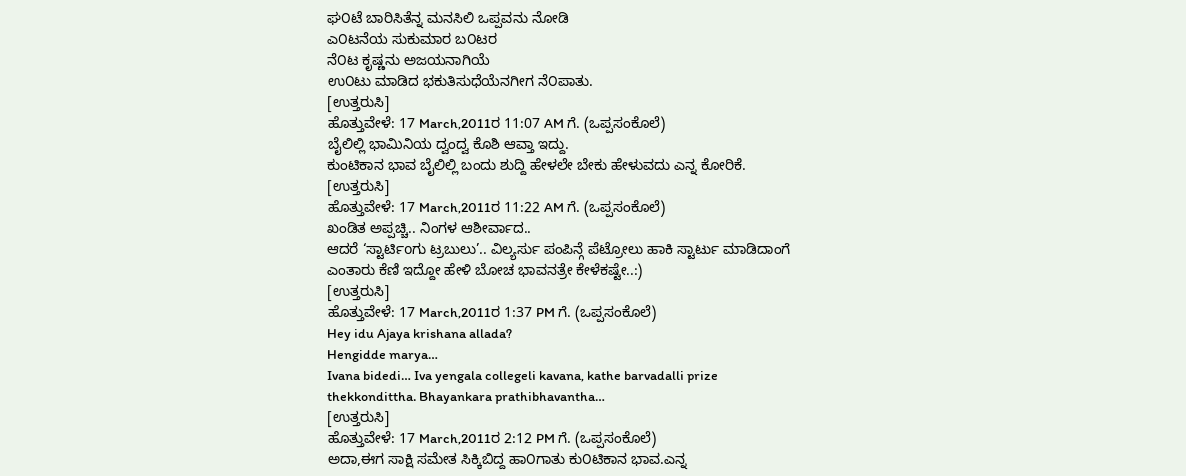ಘ೦ಟೆ ಬಾರಿಸಿತೆನ್ನ ಮನಸಿಲಿ ಒಪ್ಪವನು ನೋಡಿ
ಎ೦ಟನೆಯ ಸುಕುಮಾರ ಬ೦ಟರ
ನೆ೦ಟ ಕೃಷ್ಣನು ಅಜಯನಾಗಿಯೆ
ಉ೦ಟು ಮಾಡಿದ ಭಕುತಿಸುಧೆಯೆನಗೀಗ ನೆ೦ಪಾತು.
[ಉತ್ತರುಸಿ]
ಹೊತ್ತುವೇಳೆ: 17 March,2011ರ 11:07 AM ಗೆ. (ಒಪ್ಪಸಂಕೊಲೆ)
ಬೈಲಿಲ್ಲಿ ಭಾಮಿನಿಯ ದ್ವಂದ್ವ ಕೊಶಿ ಆವ್ತಾ ಇದ್ದು.
ಕುಂಟಿಕಾನ ಭಾವ ಬೈಲಿಲ್ಲಿ ಬಂದು ಶುದ್ದಿ ಹೇಳಲೇ ಬೇಕು ಹೇಳುವದು ಎನ್ನ ಕೋರಿಕೆ.
[ಉತ್ತರುಸಿ]
ಹೊತ್ತುವೇಳೆ: 17 March,2011ರ 11:22 AM ಗೆ. (ಒಪ್ಪಸಂಕೊಲೆ)
ಖಂಡಿತ ಅಪ್ಪಚ್ಚಿ.. ನಿಂಗಳ ಆಶೀರ್ವಾದ..
ಆದರೆ ‘ಸ್ಟಾರ್ಟಿoಗು ಟ್ರಬುಲು’.. ವಿಲ್ಯರ್ಸು ಪಂಪಿನ್ಗೆ ಪೆಟ್ರೋಲು ಹಾಕಿ ಸ್ಟಾರ್ಟು ಮಾಡಿದಾಂಗೆ ಎಂತಾರು ಕೆಣಿ ಇದ್ದೋ ಹೇಳಿ ಬೋಚ ಭಾವನತ್ರೇ ಕೇಳೆಕಷ್ಟೇ..:)
[ಉತ್ತರುಸಿ]
ಹೊತ್ತುವೇಳೆ: 17 March,2011ರ 1:37 PM ಗೆ. (ಒಪ್ಪಸಂಕೊಲೆ)
Hey idu Ajaya krishana allada?
Hengidde marya…
Ivana bidedi… Iva yengala collegeli kavana, kathe barvadalli prize thekkondittha. Bhayankara prathibhavantha…
[ಉತ್ತರುಸಿ]
ಹೊತ್ತುವೇಳೆ: 17 March,2011ರ 2:12 PM ಗೆ. (ಒಪ್ಪಸಂಕೊಲೆ)
ಅದಾ,ಈಗ ಸಾಕ್ಷಿ ಸಮೇತ ಸಿಕ್ಕಿಬಿದ್ದ ಹಾ೦ಗಾತು ಕು೦ಟಿಕಾನ ಭಾವ.ಎನ್ನ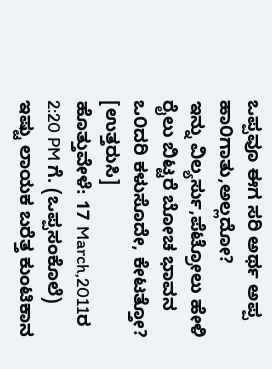ಒಪ್ಪವೂ ಈಗ ಸರಿ ಅರ್ಥ ಅಪ್ಪ ಹಾ೦ಗಾತು,ಅಲ್ಲದೋ?
ಇನ್ನು ವಿಲ್ಯರ್ಸು,ಪೆಟ್ರೋಲು ಹೇಳಿ ರೈಲು ಬಿಟ್ಟರೆ ಬೋಚ ಭಾವನ ಒ೦ದರಿ ಕಳುಸೊದೇ, ಕೇಟತ್ತೋ?
[ಉತ್ತರುಸಿ]
ಹೊತ್ತುವೇಳೆ: 17 March,2011ರ 2:20 PM ಗೆ. (ಒಪ್ಪಸಂಕೊಲೆ)
ಇಷ್ಟು ಲಾಯಕ ಬರೆತ್ತ ಕುಂಟಿಕಾನ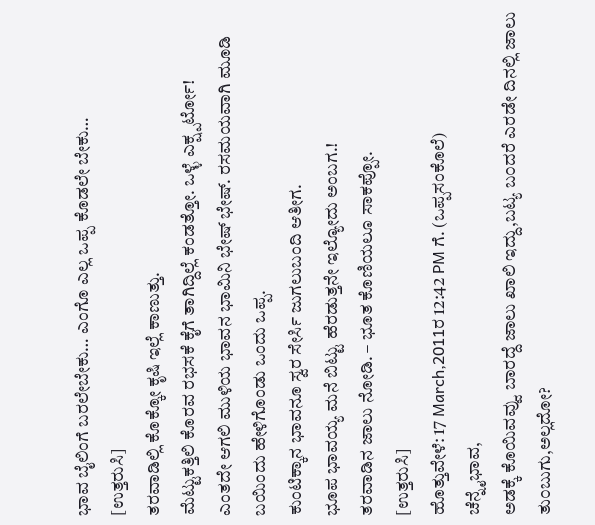ಭಾವ ಬೈಲಿಂಗೆ ಬರಲೇಬೇಕು… ಎಂಗೊ ಎಲ್ಲ ಒಪ್ಪ ಕೊಡಲೇ ಬೇಕು…
[ಉತ್ತರುಸಿ]
ತರವಾಡಿಲ್ಲಿ ಕೊಕ್ಕೋ ಕೃಷಿ ಇಲ್ಲೆ ಕಾಣುತ್ತು.
ಮೆಟ್ಟುಕತ್ತಿಲಿ ಕೊರವ ರಭಸಕೆ ಕೈಗೆ ತಾಗಿದ್ದಿಲ್ಲೆ ಕಂಡತ್ತೋ. ಒಳ್ಳೆ ಎಕ್ಷ್ಪರ್ಟೋ!
ಎಂತದೇ ಆಗಲಿ ಮುಳಿಯ ಭಾವನ ಭಾಮಿನಿ ಭೇಷ್ ಭೇಷ್. ರಸಮಯವಾಗಿ ಮೂಡಿ ಬಯಿಂದು ಹೇಳಿಗೊಂಡು ಒಂದು ಒಪ್ಪ.
ಕುಂಟಿಕ್ಕಾನ ಭಾವನೂ ಸ್ವರ ಸೇರ್ಸಿ ಜುಗಲುಬಂದಿ ಆತೀಗ.
ಭೂಪ ಭಾವಯ್ಯ ಮನೆ ಬಿಟ್ಟು ಹೆರಡುತ್ತನೇ ಇಲ್ಯೋದು ಅಂಬಗ.!
ತರವಾಡಿನ ಜಾಲು ನೋಡಿ. – ಭೂತ ಕೊಣಿಯಲೂ ಸಾಕಪ್ಪೋ.
[ಉತ್ತರುಸಿ]
ಹೊತ್ತುವೇಳೆ: 17 March,2011ರ 12:42 PM ಗೆ. (ಒಪ್ಪಸಂಕೊಲೆ)
ಚೆನ್ನೈಭಾವ,
ಅಡಕ್ಕೆ ಕೊಯಿವವ್ವು ಬಾರದ್ದೆ ಜಾಲು ಖಾಲಿ ಇದ್ದು,ಬಟ್ಯ ಬ೦ದರೆ ಎರಡೇ ದಿನಲ್ಲಿ ಜಾಲು ತು೦ಬುಗು,ಅಲ್ಲದೋ?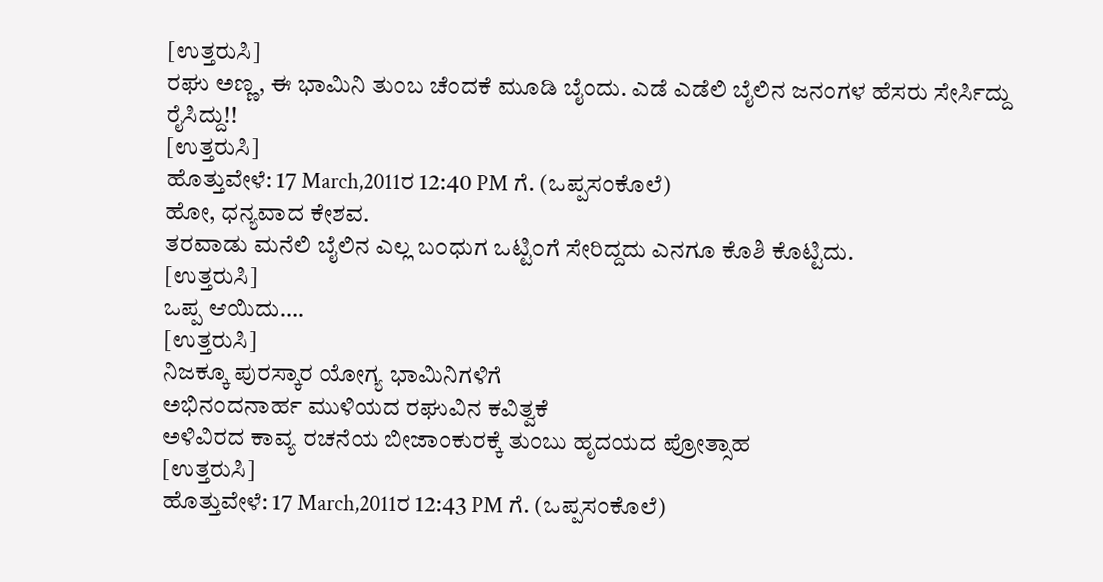[ಉತ್ತರುಸಿ]
ರಘು ಅಣ್ಣ, ಈ ಭಾಮಿನಿ ತುಂಬ ಚೆಂದಕೆ ಮೂಡಿ ಬೈಂದು. ಎಡೆ ಎಡೆಲಿ ಬೈಲಿನ ಜನಂಗಳ ಹೆಸರು ಸೇರ್ಸಿದ್ದು ರೈಸಿದ್ದು!!
[ಉತ್ತರುಸಿ]
ಹೊತ್ತುವೇಳೆ: 17 March,2011ರ 12:40 PM ಗೆ. (ಒಪ್ಪಸಂಕೊಲೆ)
ಹೋ, ಧನ್ಯವಾದ ಕೇಶವ.
ತರವಾಡು ಮನೆಲಿ ಬೈಲಿನ ಎಲ್ಲ ಬ೦ಧುಗ ಒಟ್ಟಿ೦ಗೆ ಸೇರಿದ್ದದು ಎನಗೂ ಕೊಶಿ ಕೊಟ್ಟಿದು.
[ಉತ್ತರುಸಿ]
ಒಪ್ಪ ಆಯಿದು….
[ಉತ್ತರುಸಿ]
ನಿಜಕ್ಕೂ ಪುರಸ್ಕಾರ ಯೋಗ್ಯ ಭಾಮಿನಿಗಳಿಗೆ
ಅಭಿನಂದನಾರ್ಹ ಮುಳಿಯದ ರಘುವಿನ ಕವಿತ್ವಕೆ
ಅಳಿವಿರದ ಕಾವ್ಯ ರಚನೆಯ ಬೀಜಾಂಕುರಕ್ಕೆ ತುಂಬು ಹೃದಯದ ಪ್ರೋತ್ಸಾಹ
[ಉತ್ತರುಸಿ]
ಹೊತ್ತುವೇಳೆ: 17 March,2011ರ 12:43 PM ಗೆ. (ಒಪ್ಪಸಂಕೊಲೆ)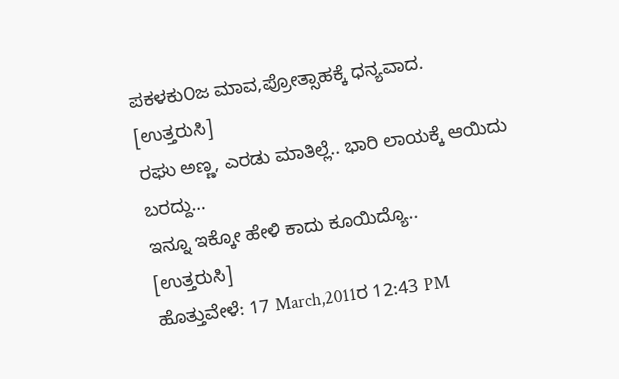ಪಕಳಕು೦ಜ ಮಾವ,ಪ್ರೋತ್ಸಾಹಕ್ಕೆ ಧನ್ಯವಾದ.
[ಉತ್ತರುಸಿ]
ರಘು ಅಣ್ಣ, ಎರಡು ಮಾತಿಲ್ಲೆ.. ಭಾರಿ ಲಾಯಕ್ಕೆ ಆಯಿದು ಬರದ್ದು…
ಇನ್ನೂ ಇಕ್ಕೋ ಹೇಳಿ ಕಾದು ಕೂಯಿದ್ಯೊ..
[ಉತ್ತರುಸಿ]
ಹೊತ್ತುವೇಳೆ: 17 March,2011ರ 12:43 PM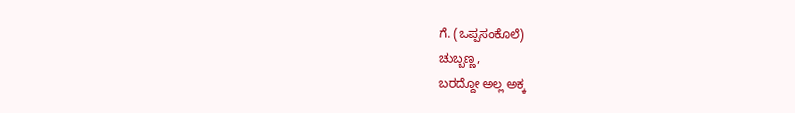ಗೆ. (ಒಪ್ಪಸಂಕೊಲೆ)
ಚುಬ್ಬಣ್ಣ,
ಬರದ್ದೋ ಅಲ್ಲ ಅಕ್ಕ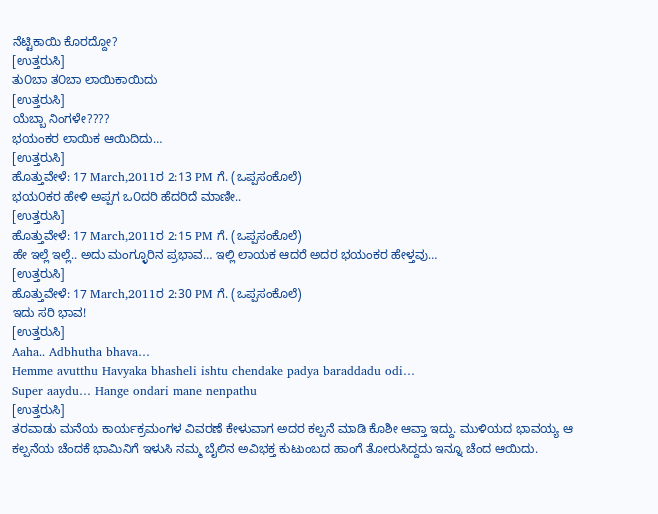ನೆಟ್ಟಿಕಾಯಿ ಕೊರದ್ದೋ?
[ಉತ್ತರುಸಿ]
ತು೦ಬಾ ತ೦ಬಾ ಲಾಯಿಕಾಯಿದು
[ಉತ್ತರುಸಿ]
ಯೆಬ್ಬಾ ನಿಂಗಳೇ????
ಭಯಂಕರ ಲಾಯಿಕ ಆಯಿದಿದು…
[ಉತ್ತರುಸಿ]
ಹೊತ್ತುವೇಳೆ: 17 March,2011ರ 2:13 PM ಗೆ. (ಒಪ್ಪಸಂಕೊಲೆ)
ಭಯ೦ಕರ ಹೇಳಿ ಅಪ್ಪಗ ಒ೦ದರಿ ಹೆದರಿದೆ ಮಾಣೀ..
[ಉತ್ತರುಸಿ]
ಹೊತ್ತುವೇಳೆ: 17 March,2011ರ 2:15 PM ಗೆ. (ಒಪ್ಪಸಂಕೊಲೆ)
ಹೇ ಇಲ್ಲೆ ಇಲ್ಲೆ.. ಅದು ಮಂಗ್ಳೂರಿನ ಪ್ರಭಾವ… ಇಲ್ಲಿ ಲಾಯಕ ಆದರೆ ಅದರ ಭಯಂಕರ ಹೇಳ್ತವು…
[ಉತ್ತರುಸಿ]
ಹೊತ್ತುವೇಳೆ: 17 March,2011ರ 2:30 PM ಗೆ. (ಒಪ್ಪಸಂಕೊಲೆ)
ಇದು ಸರಿ ಭಾವ!
[ಉತ್ತರುಸಿ]
Aaha.. Adbhutha bhava…
Hemme avutthu Havyaka bhasheli ishtu chendake padya baraddadu odi…
Super aaydu… Hange ondari mane nenpathu
[ಉತ್ತರುಸಿ]
ತರವಾಡು ಮನೆಯ ಕಾರ್ಯಕ್ರಮಂಗಳ ವಿವರಣೆ ಕೇಳುವಾಗ ಅದರ ಕಲ್ಪನೆ ಮಾಡಿ ಕೊಶೀ ಆವ್ತಾ ಇದ್ದು. ಮುಳಿಯದ ಭಾವಯ್ಯ ಆ ಕಲ್ಪನೆಯ ಚೆಂದಕೆ ಭಾಮಿನಿಗೆ ಇಳುಸಿ ನಮ್ಮ ಬೈಲಿನ ಅವಿಭಕ್ತ ಕುಟುಂಬದ ಹಾಂಗೆ ತೋರುಸಿದ್ದದು ಇನ್ನೂ ಚೆಂದ ಆಯಿದು.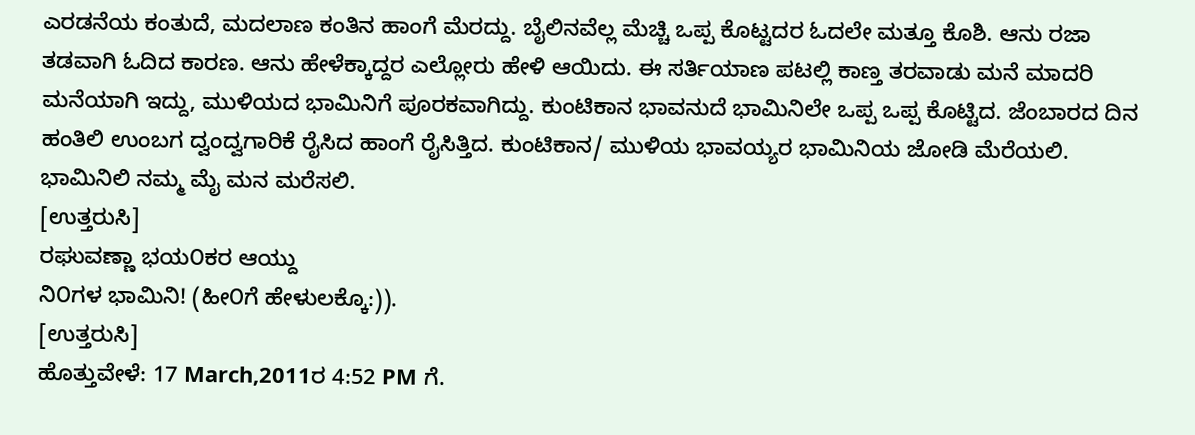ಎರಡನೆಯ ಕಂತುದೆ, ಮದಲಾಣ ಕಂತಿನ ಹಾಂಗೆ ಮೆರದ್ದು. ಬೈಲಿನವೆಲ್ಲ ಮೆಚ್ಚಿ ಒಪ್ಪ ಕೊಟ್ಟದರ ಓದಲೇ ಮತ್ತೂ ಕೊಶಿ. ಆನು ರಜಾ ತಡವಾಗಿ ಓದಿದ ಕಾರಣ. ಆನು ಹೇಳೆಕ್ಕಾದ್ದರ ಎಲ್ಲೋರು ಹೇಳಿ ಆಯಿದು. ಈ ಸರ್ತಿಯಾಣ ಪಟಲ್ಲಿ ಕಾಣ್ತ ತರವಾಡು ಮನೆ ಮಾದರಿ ಮನೆಯಾಗಿ ಇದ್ದು, ಮುಳಿಯದ ಭಾಮಿನಿಗೆ ಪೂರಕವಾಗಿದ್ದು. ಕುಂಟಿಕಾನ ಭಾವನುದೆ ಭಾಮಿನಿಲೇ ಒಪ್ಪ ಒಪ್ಪ ಕೊಟ್ಟಿದ. ಜೆಂಬಾರದ ದಿನ ಹಂತಿಲಿ ಉಂಬಗ ದ್ವಂದ್ವಗಾರಿಕೆ ರೈಸಿದ ಹಾಂಗೆ ರೈಸಿತ್ತಿದ. ಕುಂಟಿಕಾನ/ ಮುಳಿಯ ಭಾವಯ್ಯರ ಭಾಮಿನಿಯ ಜೋಡಿ ಮೆರೆಯಲಿ. ಭಾಮಿನಿಲಿ ನಮ್ಮ ಮೈ ಮನ ಮರೆಸಲಿ.
[ಉತ್ತರುಸಿ]
ರಘುವಣ್ಣಾ ಭಯ೦ಕರ ಆಯ್ದು
ನಿ೦ಗಳ ಭಾಮಿನಿ! (ಹೀ೦ಗೆ ಹೇಳುಲಕ್ಕೊ:)).
[ಉತ್ತರುಸಿ]
ಹೊತ್ತುವೇಳೆ: 17 March,2011ರ 4:52 PM ಗೆ.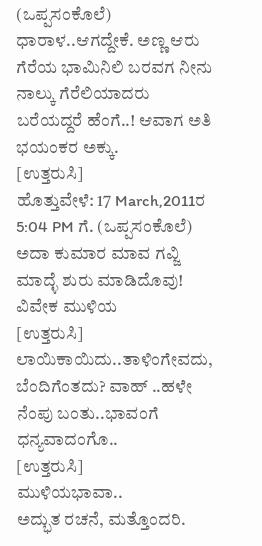(ಒಪ್ಪಸಂಕೊಲೆ)
ಧಾರಾಳ..ಆಗದ್ದೇಕೆ. ಅಣ್ಣ ಆರು ಗೆರೆಯ ಭಾಮಿನಿಲಿ ಬರವಗ ನೀನು ನಾಲ್ಕು ಗೆರೆಲಿಯಾದರು ಬರೆಯದ್ದರೆ ಹೆಂಗೆ..! ಆವಾಗ ಅತಿ ಭಯಂಕರ ಅಕ್ಕು.
[ಉತ್ತರುಸಿ]
ಹೊತ್ತುವೇಳೆ: 17 March,2011ರ 5:04 PM ಗೆ. (ಒಪ್ಪಸಂಕೊಲೆ)
ಅದಾ ಕುಮಾರ ಮಾವ ಗವ್ಜಿ ಮಾದ್ಳೆ ಶುರು ಮಾಡಿದೊವು!
ವಿವೇಕ ಮುಳಿಯ
[ಉತ್ತರುಸಿ]
ಲಾಯಿಕಾಯಿದು..ತಾಳಿಂಗೇವದು, ಬೆಂದಿಗೆಂತದು? ವಾಹ್ ..ಹಳೇ ನೆಂಪು ಬಂತು..ಭಾವಂಗೆ ಧನ್ಯವಾದಂಗೊ..
[ಉತ್ತರುಸಿ]
ಮುಳಿಯಭಾವಾ..
ಅದ್ಭುತ ರಚನೆ, ಮತ್ತೊಂದರಿ.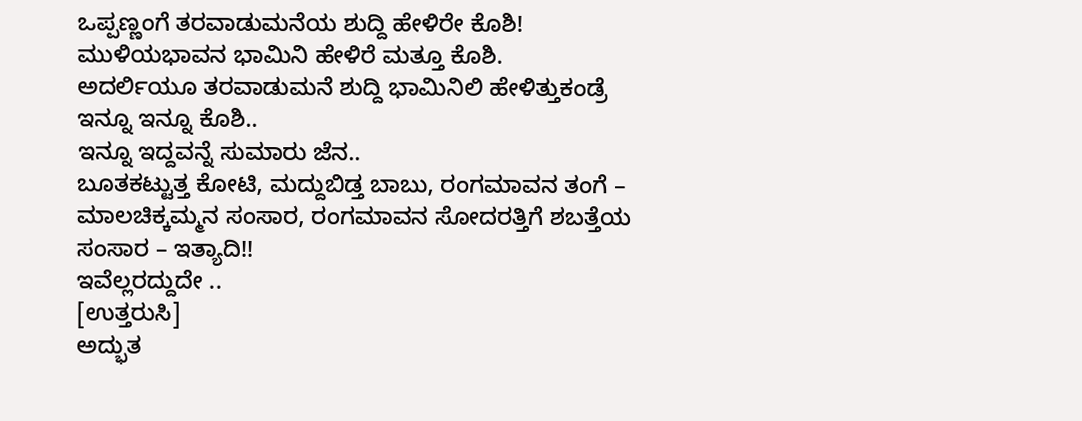ಒಪ್ಪಣ್ಣಂಗೆ ತರವಾಡುಮನೆಯ ಶುದ್ದಿ ಹೇಳಿರೇ ಕೊಶಿ!
ಮುಳಿಯಭಾವನ ಭಾಮಿನಿ ಹೇಳಿರೆ ಮತ್ತೂ ಕೊಶಿ.
ಅದರ್ಲಿಯೂ ತರವಾಡುಮನೆ ಶುದ್ದಿ ಭಾಮಿನಿಲಿ ಹೇಳಿತ್ತುಕಂಡ್ರೆ ಇನ್ನೂ ಇನ್ನೂ ಕೊಶಿ..
ಇನ್ನೂ ಇದ್ದವನ್ನೆ ಸುಮಾರು ಜೆನ..
ಬೂತಕಟ್ಟುತ್ತ ಕೋಟಿ, ಮದ್ದುಬಿಡ್ತ ಬಾಬು, ರಂಗಮಾವನ ತಂಗೆ – ಮಾಲಚಿಕ್ಕಮ್ಮನ ಸಂಸಾರ, ರಂಗಮಾವನ ಸೋದರತ್ತಿಗೆ ಶಬತ್ತೆಯ ಸಂಸಾರ – ಇತ್ಯಾದಿ!!
ಇವೆಲ್ಲರದ್ದುದೇ ..
[ಉತ್ತರುಸಿ]
ಅದ್ಭುತ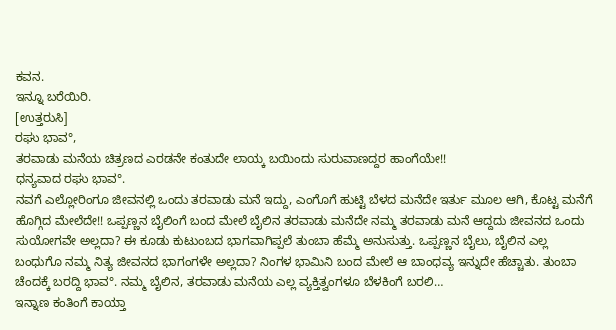ಕವನ.
ಇನ್ನೂ ಬರೆಯಿರಿ.
[ಉತ್ತರುಸಿ]
ರಘು ಭಾವ°,
ತರವಾಡು ಮನೆಯ ಚಿತ್ರಣದ ಎರಡನೇ ಕಂತುದೇ ಲಾಯ್ಕ ಬಯಿಂದು ಸುರುವಾಣದ್ದರ ಹಾಂಗೆಯೇ!!
ಧನ್ಯವಾದ ರಘು ಭಾವ°.
ನವಗೆ ಎಲ್ಲೋರಿಂಗೂ ಜೀವನಲ್ಲಿ ಒಂದು ತರವಾಡು ಮನೆ ಇದ್ದು, ಎಂಗೊಗೆ ಹುಟ್ಟಿ ಬೆಳದ ಮನೆದೇ ಇರ್ತು ಮೂಲ ಆಗಿ, ಕೊಟ್ಟ ಮನೆಗೆ ಹೊಗ್ಗಿದ ಮೇಲೆದೇ!! ಒಪ್ಪಣ್ಣನ ಬೈಲಿಂಗೆ ಬಂದ ಮೇಲೆ ಬೈಲಿನ ತರವಾಡು ಮನೆದೇ ನಮ್ಮ ತರವಾಡು ಮನೆ ಆದ್ದದು ಜೀವನದ ಒಂದು ಸುಯೋಗವೇ ಅಲ್ಲದಾ? ಈ ಕೂಡು ಕುಟುಂಬದ ಭಾಗವಾಗಿಪ್ಪಲೆ ತುಂಬಾ ಹೆಮ್ಮೆ ಅನುಸುತ್ತು. ಒಪ್ಪಣ್ಣನ ಬೈಲು, ಬೈಲಿನ ಎಲ್ಲ ಬಂಧುಗೊ ನಮ್ಮ ನಿತ್ಯ ಜೀವನದ ಭಾಗಂಗಳೇ ಅಲ್ಲದಾ? ನಿಂಗಳ ಭಾಮಿನಿ ಬಂದ ಮೇಲೆ ಆ ಬಾಂಧವ್ಯ ಇನ್ನುದೇ ಹೆಚ್ಚಾತು. ತುಂಬಾ ಚೆಂದಕ್ಕೆ ಬರದ್ದಿ ಭಾವ°. ನಮ್ಮ ಬೈಲಿನ, ತರವಾಡು ಮನೆಯ ಎಲ್ಲ ವ್ಯಕ್ತಿತ್ವಂಗಳೂ ಬೆಳಕಿಂಗೆ ಬರಲಿ…
ಇನ್ನಾಣ ಕಂತಿಂಗೆ ಕಾಯ್ತಾ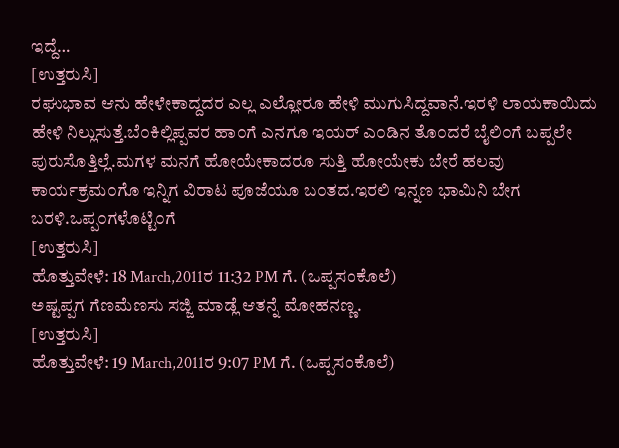ಇದ್ದೆ…
[ಉತ್ತರುಸಿ]
ರಘುಭಾವ ಆನು ಹೇಳೇಕಾದ್ದದರ ಎಲ್ಲ ಎಲ್ಲೋರೂ ಹೇಳಿ ಮುಗುಸಿದ್ದವಾನೆ.ಇರಳಿ ಲಾಯಕಾಯಿದು ಹೇಳಿ ನಿಲ್ಲುಸುತ್ತೆ.ಬೆ೦ಕಿಲ್ಲಿಪ್ಪವರ ಹಾ೦ಗೆ ಎನಗೂ ಇಯರ್ ಎ೦ಡಿನ ತೊ೦ದರೆ ಬೈಲಿ೦ಗೆ ಬಪ್ಪಲೇ ಪುರುಸೊತ್ತಿಲ್ಲೆ.ಮಗಳ ಮನಗೆ ಹೋಯೇಕಾದರೂ ಸುತ್ತಿ ಹೋಯೇಕು ಬೇರೆ ಹಲವು ಕಾರ್ಯಕ್ರಮ೦ಗೊ ಇನ್ನಿಗ ವಿರಾಟ ಪೂಜೆಯೂ ಬ೦ತದ.ಇರಲಿ ಇನ್ನಣ ಭಾಮಿನಿ ಬೇಗ ಬರಳಿ.ಒಪ್ಪ೦ಗಳೊಟ್ಟಿ೦ಗೆ
[ಉತ್ತರುಸಿ]
ಹೊತ್ತುವೇಳೆ: 18 March,2011ರ 11:32 PM ಗೆ. (ಒಪ್ಪಸಂಕೊಲೆ)
ಅಷ್ಟಪ್ಪಗ ಗೆಣಮೆಣಸು ಸಜ್ಜಿ ಮಾಡ್ಲೆ ಆತನ್ನೆ ಮೋಹನಣ್ಣ.
[ಉತ್ತರುಸಿ]
ಹೊತ್ತುವೇಳೆ: 19 March,2011ರ 9:07 PM ಗೆ. (ಒಪ್ಪಸಂಕೊಲೆ)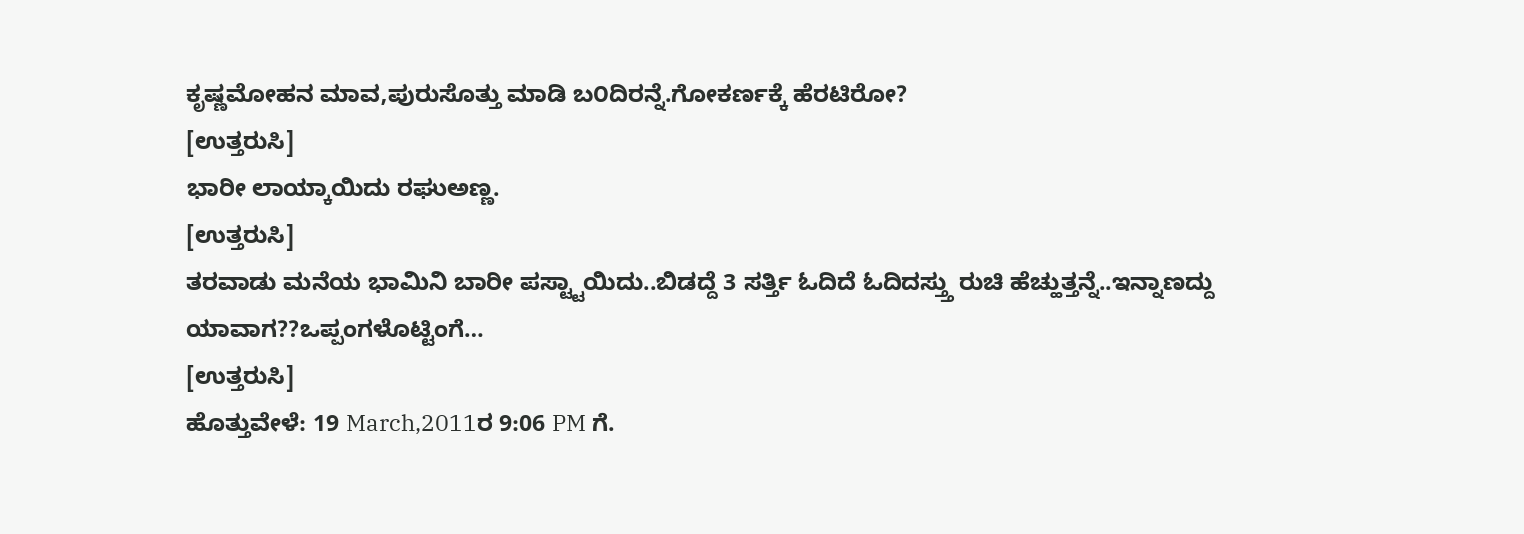ಕೃಷ್ಣಮೋಹನ ಮಾವ,ಪುರುಸೊತ್ತು ಮಾಡಿ ಬ೦ದಿರನ್ನೆ.ಗೋಕರ್ಣಕ್ಕೆ ಹೆರಟಿರೋ?
[ಉತ್ತರುಸಿ]
ಭಾರೀ ಲಾಯ್ಕಾಯಿದು ರಘುಅಣ್ಣ.
[ಉತ್ತರುಸಿ]
ತರವಾಡು ಮನೆಯ ಭಾಮಿನಿ ಬಾರೀ ಪಸ್ಟ್ಟಾಯಿದು..ಬಿಡದ್ದೆ 3 ಸರ್ತ್ತಿ ಓದಿದೆ ಓದಿದಸ್ತ್ತು ರುಚಿ ಹೆಚ್ಹುತ್ತನ್ನೆ..ಇನ್ನಾಣದ್ದು ಯಾವಾಗ??ಒಪ್ಪಂಗಳೊಟ್ಟಿಂಗೆ…
[ಉತ್ತರುಸಿ]
ಹೊತ್ತುವೇಳೆ: 19 March,2011ರ 9:06 PM ಗೆ.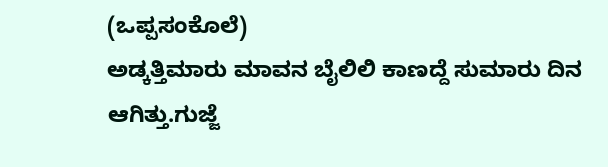(ಒಪ್ಪಸಂಕೊಲೆ)
ಅಡ್ಕತ್ತಿಮಾರು ಮಾವನ ಬೈಲಿಲಿ ಕಾಣದ್ದೆ ಸುಮಾರು ದಿನ ಆಗಿತ್ತು.ಗುಜ್ಜೆ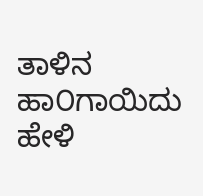ತಾಳಿನ ಹಾ೦ಗಾಯಿದು ಹೇಳಿ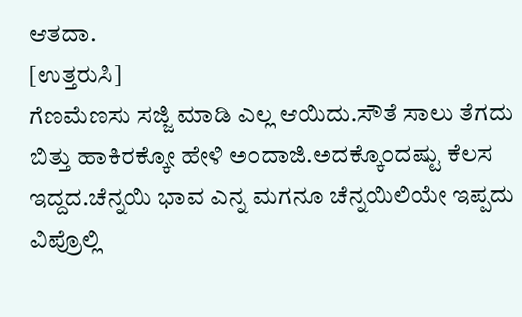ಆತದಾ.
[ಉತ್ತರುಸಿ]
ಗೆಣಮೆಣಸು ಸಜ್ಜಿ ಮಾಡಿ ಎಲ್ಲ ಆಯಿದು.ಸೌತೆ ಸಾಲು ತೆಗದು ಬಿತ್ತು ಹಾಕಿರಕ್ಕೋ ಹೇಳಿ ಅ೦ದಾಜಿ.ಅದಕ್ಕೊ೦ದಷ್ಟು ಕೆಲಸ ಇದ್ದದ.ಚೆನ್ನಯಿ ಭಾವ ಎನ್ನ ಮಗನೂ ಚೆನ್ನಯಿಲಿಯೇ ಇಪ್ಪದು ವಿಪ್ರೊಲ್ಲಿ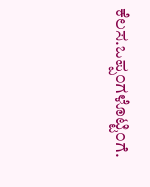ಕೆಲಸ.ಒಪ್ಪ೦ಗಳೊಟ್ಟಿ೦ಗೆ.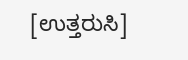[ಉತ್ತರುಸಿ]